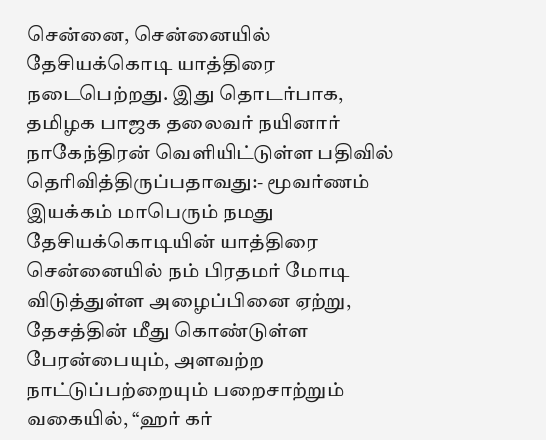சென்னை, சென்னையில் தேசியக்கொடி யாத்திரை நடைபெற்றது. இது தொடர்பாக, தமிழக பாஜக தலைவர் நயினார் நாகேந்திரன் வெளியிட்டுள்ள பதிவில் தெரிவித்திருப்பதாவது:- மூவர்ணம் இயக்கம் மாபெரும் நமது தேசியக்கொடியின் யாத்திரை சென்னையில் நம் பிரதமர் மோடி விடுத்துள்ள அழைப்பினை ஏற்று, தேசத்தின் மீது கொண்டுள்ள பேரன்பையும், அளவற்ற நாட்டுப்பற்றையும் பறைசாற்றும் வகையில், “ஹர் கர்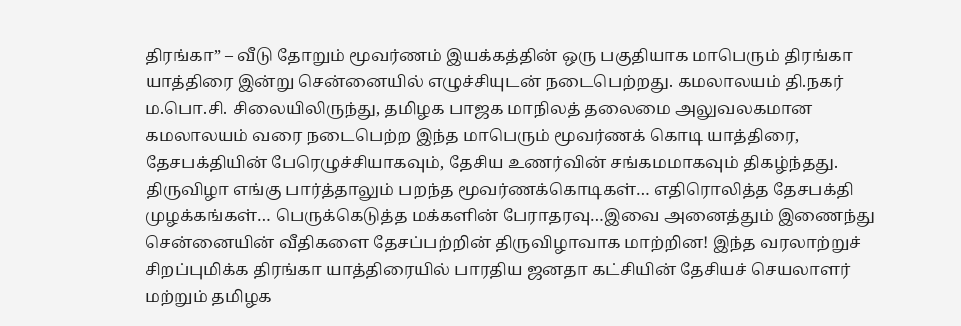திரங்கா” – வீடு தோறும் மூவர்ணம் இயக்கத்தின் ஒரு பகுதியாக மாபெரும் திரங்கா யாத்திரை இன்று சென்னையில் எழுச்சியுடன் நடைபெற்றது. கமலாலயம் தி.நகர் ம.பொ.சி. சிலையிலிருந்து, தமிழக பாஜக மாநிலத் தலைமை அலுவலகமான கமலாலயம் வரை நடைபெற்ற இந்த மாபெரும் மூவர்ணக் கொடி யாத்திரை, தேசபக்தியின் பேரெழுச்சியாகவும், தேசிய உணர்வின் சங்கமமாகவும் திகழ்ந்தது. திருவிழா எங்கு பார்த்தாலும் பறந்த மூவர்ணக்கொடிகள்… எதிரொலித்த தேசபக்தி முழக்கங்கள்… பெருக்கெடுத்த மக்களின் பேராதரவு…இவை அனைத்தும் இணைந்து சென்னையின் வீதிகளை தேசப்பற்றின் திருவிழாவாக மாற்றின! இந்த வரலாற்றுச் சிறப்புமிக்க திரங்கா யாத்திரையில் பாரதிய ஜனதா கட்சியின் தேசியச் செயலாளர் மற்றும் தமிழக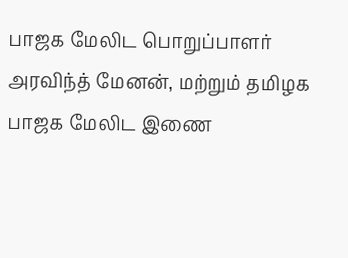பாஜக மேலிட பொறுப்பாளர் அரவிந்த் மேனன், மற்றும் தமிழக பாஜக மேலிட இணை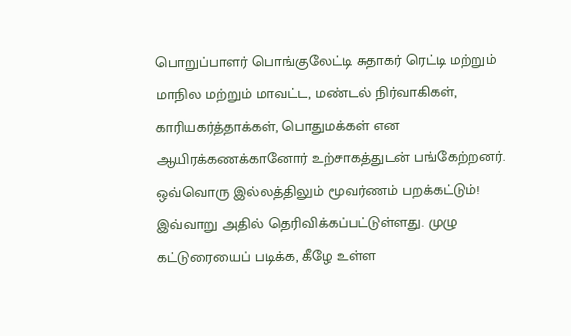பொறுப்பாளர் பொங்குலேட்டி சுதாகர் ரெட்டி மற்றும் மாநில மற்றும் மாவட்ட, மண்டல் நிர்வாகிகள், காரியகர்த்தாக்கள், பொதுமக்கள் என ஆயிரக்கணக்கானோர் உற்சாகத்துடன் பங்கேற்றனர். ஒவ்வொரு இல்லத்திலும் மூவர்ணம் பறக்கட்டும்! இவ்வாறு அதில் தெரிவிக்கப்பட்டுள்ளது. முழு கட்டுரையைப் படிக்க, கீழே உள்ள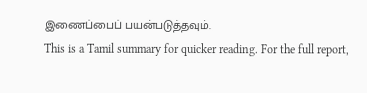இணைப்பைப் பயன்படுத்தவும்.
This is a Tamil summary for quicker reading. For the full report,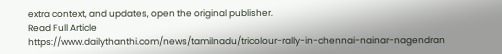extra context, and updates, open the original publisher.
Read Full Article
https://www.dailythanthi.com/news/tamilnadu/tricolour-rally-in-chennai-nainar-nagendran